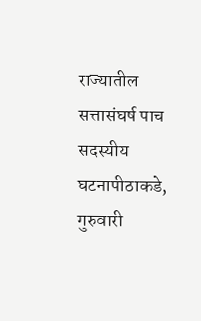राज्यातील सत्तासंघर्ष पाच सदस्यीय घटनापीठाकडे, गुरुवारी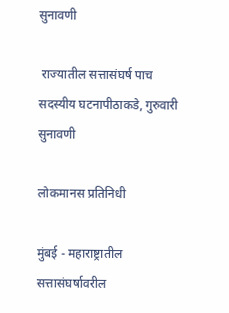सुनावणी

 राज्यातील सत्तासंघर्ष पाच सदस्यीय घटनापीठाकडे, गुरुवारी सुनावणी

लोकमानस प्रतिनिधी

मुंबई - महाराष्ट्रातील सत्तासंघर्षावरील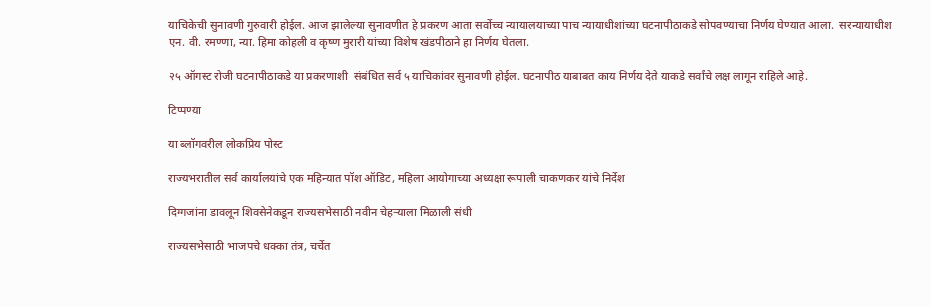याचिकेची सुनावणी गुरुवारी होईल. आज झालेल्या सुनावणीत हे प्रकरण आता सर्वोच्च न्यायालयाच्या पाच न्यायाधीशांच्या घटनापीठाकडे सोपवण्याचा निर्णय घेण्यात आला.  सरन्यायाधीश एन. वी. रमण्णा, न्या. हिमा कोहली व कृष्ण मुरारी यांच्या विशेष खंडपीठाने हा निर्णय घेतला.

२५ ऑगस्ट रोजी घटनापीठाकडे या प्रकरणाशी  संबंधित सर्व ५ याचिकांवर सुनावणी होईल. घटनापीठ याबाबत काय निर्णय देते याकडे सर्वांचे लक्ष लागून राहिले आहे.

टिप्पण्या

या ब्लॉगवरील लोकप्रिय पोस्ट

राज्यभरातील सर्व कार्यालयांचे एक महिन्यात पॉश ऑडिट, महिला आयोगाच्या अध्यक्षा रूपाली चाकणकर यांचे निर्देश

दिग्गजांना डावलून शिवसेनेकडून राज्यसभेसाठी नवीन चेहऱ्याला मिळाली संधी

राज्यसभेसाठी भाजपचे धक्का तंत्र, चर्चेत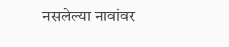नसलेल्या नावांवर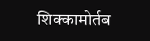शिक्कामोर्तब